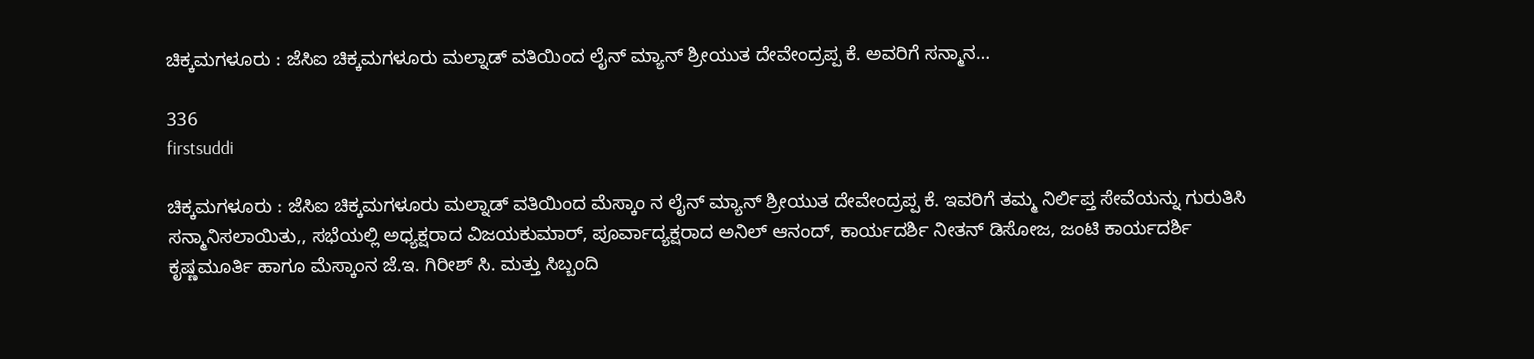ಚಿಕ್ಕಮಗಳೂರು : ಜೆಸಿಐ ಚಿಕ್ಕಮಗಳೂರು ಮಲ್ನಾಡ್ ವತಿಯಿಂದ ಲೈನ್ ಮ್ಯಾನ್ ಶ್ರೀಯುತ ದೇವೇಂದ್ರಪ್ಪ ಕೆ. ಅವರಿಗೆ ಸನ್ಮಾನ…

336
firstsuddi

ಚಿಕ್ಕಮಗಳೂರು : ಜೆಸಿಐ ಚಿಕ್ಕಮಗಳೂರು ಮಲ್ನಾಡ್ ವತಿಯಿಂದ ಮೆಸ್ಕಾಂ ನ ಲೈನ್ ಮ್ಯಾನ್ ಶ್ರೀಯುತ ದೇವೇಂದ್ರಪ್ಪ ಕೆ. ಇವರಿಗೆ ತಮ್ಮ ನಿರ್ಲಿಪ್ತ ಸೇವೆಯನ್ನು ಗುರುತಿಸಿ ಸನ್ಮಾನಿಸಲಾಯಿತು,, ಸಭೆಯಲ್ಲಿ ಅಧ್ಯಕ್ಷರಾದ ವಿಜಯಕುಮಾರ್, ಪೂರ್ವಾದ್ಯಕ್ಷರಾದ ಅನಿಲ್ ಆನಂದ್, ಕಾರ್ಯದರ್ಶಿ ನೀತನ್ ಡಿಸೋಜ, ಜಂಟಿ ಕಾರ್ಯದರ್ಶಿ ಕೃಷ್ಣಮೂರ್ತಿ ಹಾಗೂ ಮೆಸ್ಕಾಂನ ಜೆ.ಇ. ಗಿರೀಶ್ ಸಿ. ಮತ್ತು ಸಿಬ್ಬಂದಿ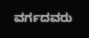ವರ್ಗದವರು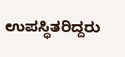ಉಪಸ್ಥಿತರಿದ್ದರು